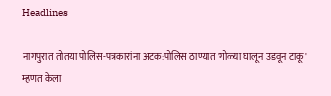Headlines

नागपुरात तोतया पोलिस-पत्रकारांना अटक:पोलिस ठाण्यात 'गोळ्या घालून उडवून टाकू' म्हणत केला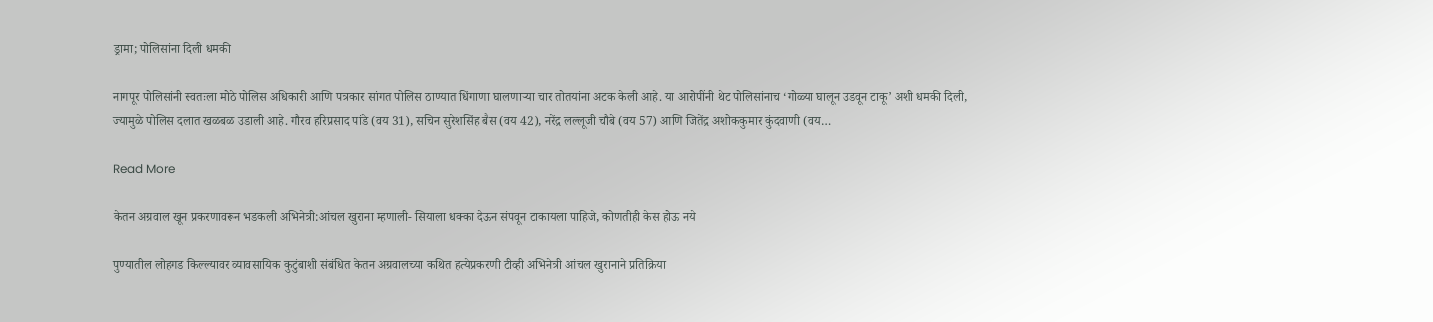ड्रामा; पोलिसांना दिली धमकी

नागपूर पोलिसांनी स्वतःला मोठे पोलिस अधिकारी आणि पत्रकार सांगत पोलिस ठाण्यात धिंगाणा घालणाऱ्या चार तोतयांना अटक केली आहे. या आरोपींनी थेट पोलिसांनाच ‘गोळ्या घालून उडवून टाकू’ अशी धमकी दिली, ज्यामुळे पोलिस दलात खळबळ उडाली आहे. गौरव हरिप्रसाद पांडे (वय 31), सचिन सुरेशसिंह बैस (वय 42), नरेंद्र लल्लूजी चौबे (वय 57) आणि जितेंद्र अशोककुमार कुंदवाणी (वय…

Read More

केतन अग्रवाल खून प्रकरणावरून भडकली अभिनेत्री:आंचल खुराना म्हणाली- सियाला धक्का देऊन संपवून टाकायला पाहिजे, कोणतीही केस होऊ नये

पुण्यातील लोहगड किल्ल्यावर व्यावसायिक कुटुंबाशी संबंधित केतन अग्रवालच्या कथित हत्येप्रकरणी टीव्ही अभिनेत्री आंचल खुरानाने प्रतिक्रिया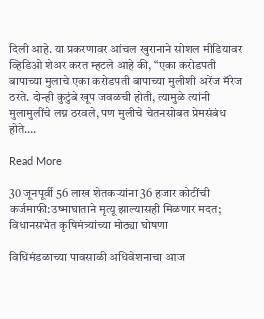दिली आहे. या प्रकरणावर आंचल खुरानाने सोशल मीडियावर व्हिडिओ शेअर करत म्हटले आहे की, “एका करोडपती बापाच्या मुलाचे एका करोडपती बापाच्या मुलीशी अरेंज मॅरेज ठरते. दोन्ही कुटुंबे खूप जवळची होती, त्यामुळे त्यांनी मुलामुलींचे लग्न ठरवले, पण मुलीचे चेतनसोबत प्रेमसंबंध होते….

Read More

30 जूनपूर्वी 56 लाख शेतकऱ्यांना 36 हजार कोटींची कर्जमाफी:उष्माघाताने मृत्यू झाल्यासही मिळणार मदत; विधानसभेत कृषिमंत्र्यांच्या मोठ्या घोषणा

विधिमंडळाच्या पावसाळी अधिवेशनाचा आज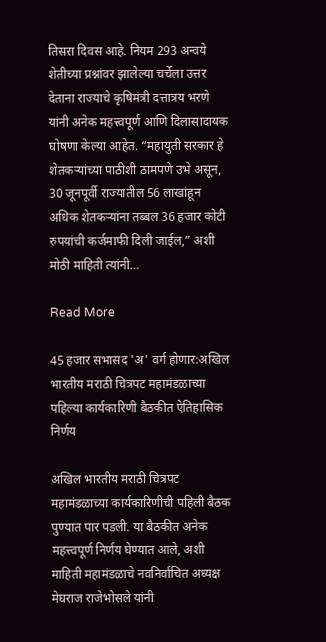तिसरा दिवस आहे. नियम 293 अन्वये शेतीच्या प्रश्नांवर झालेल्या चर्चेला उत्तर देताना राज्याचे कृषिमंत्री दत्तात्रय भरणे यांनी अनेक महत्त्वपूर्ण आणि दिलासादायक घोषणा केल्या आहेत. “महायुती सरकार हे शेतकऱ्यांच्या पाठीशी ठामपणे उभे असून, 30 जूनपूर्वी राज्यातील 56 लाखांहून अधिक शेतकऱ्यांना तब्बल 36 हजार कोटी रुपयांची कर्जमाफी दिली जाईल,” अशी मोठी माहिती त्यांनी…

Read More

45 हजार सभासद 'अ' वर्ग होणार:अखिल भारतीय मराठी चित्रपट महामंडळाच्या पहिल्या कार्यकारिणी बैठकीत ऐतिहासिक निर्णय

अखिल भारतीय मराठी चित्रपट महामंडळाच्या कार्यकारिणीची पहिली बैठक पुण्यात पार पडली. या बैठकीत अनेक महत्त्वपूर्ण निर्णय घेण्यात आले, अशी माहिती महामंडळाचे नवनिर्वाचित अध्यक्ष मेघराज राजेभोसले यांनी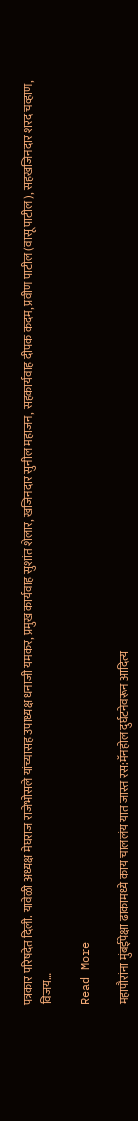पत्रकार परिषदेत दिली. यावेळी अध्यक्ष मेघराज राजेभोसले यांच्यासह उपाध्यक्ष धनाजी यमकर, प्रमुख कार्यवाह सुशांत शेलार, खजिनदार सुनील महाजन, सहकार्यवाह दीपक कदम, प्रवीण पाटील (वासू पाटील), सहखजिनदार शरद चव्हाण, विजय…

Read More

महापौरांना मुंबईपेक्षा ढाकामध्ये काय चाललंय यात जास्त रस:मॅनहोल दुर्घटनेवरून आदित्य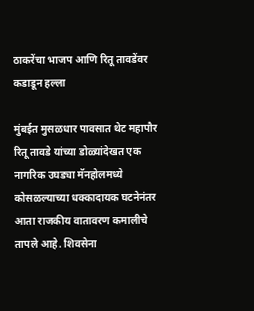ठाकरेंचा भाजप आणि रितू तावडेंवर कडाडून हल्ला

मुंबईत मुसळधार पावसात थेट महापौर रितू तावडे यांच्या डोळ्यांदेखत एक नागरिक उघड्या मॅनहोलमध्ये कोसळल्याच्या धक्कादायक घटनेनंतर आता राजकीय वातावरण कमालीचे तापले आहे. शिवसेना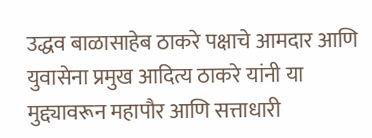उद्धव बाळासाहेब ठाकरे पक्षाचे आमदार आणि युवासेना प्रमुख आदित्य ठाकरे यांनी या मुद्द्यावरून महापौर आणि सत्ताधारी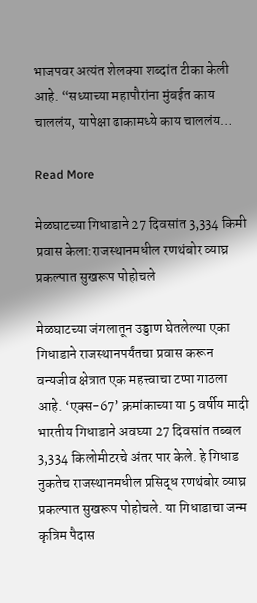भाजपवर अत्यंत शेलक्या शब्दांत टीका केली आहे. “सध्याच्या महापौरांना मुंबईत काय चाललंय, यापेक्षा ढाकामध्ये काय चाललंय…

Read More

मेळघाटच्या गिधाडाने 27 दिवसांत 3,334 किमी प्रवास केला:राजस्थानमधील रणथंबोर व्याघ्र प्रकल्पात सुखरूप पोहोचले

मेळघाटच्या जंगलातून उड्डाण घेतलेल्या एका गिधाडाने राजस्थानपर्यंतचा प्रवास करून वन्यजीव क्षेत्रात एक महत्त्वाचा टप्पा गाठला आहे. ‘एक्स-67’ क्रमांकाच्या या 5 वर्षीय मादी भारतीय गिधाडाने अवघ्या 27 दिवसांत तब्बल 3,334 किलोमीटरचे अंतर पार केले. हे गिधाड नुकतेच राजस्थानमधील प्रसिद्ध रणथंबोर व्याघ्र प्रकल्पात सुखरूप पोहोचले. या गिधाडाचा जन्म कृत्रिम पैदास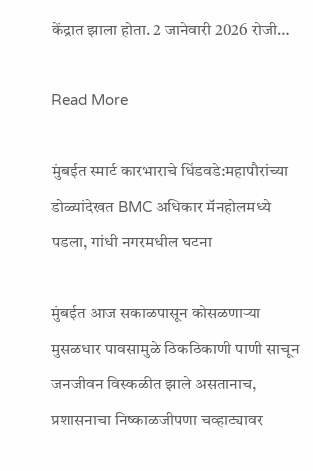केंद्रात झाला होता. 2 जानेवारी 2026 रोजी…

Read More

मुंबईत स्मार्ट कारभाराचे धिंडवडे:महापौरांच्या डोळ्यांदेखत BMC अधिकार मॅनहोलमध्ये पडला, गांधी नगरमधील घटना

मुंबईत आज सकाळपासून कोसळणाऱ्या मुसळधार पावसामुळे ठिकठिकाणी पाणी साचून जनजीवन विस्कळीत झाले असतानाच, प्रशासनाचा निष्काळजीपणा चव्हाट्यावर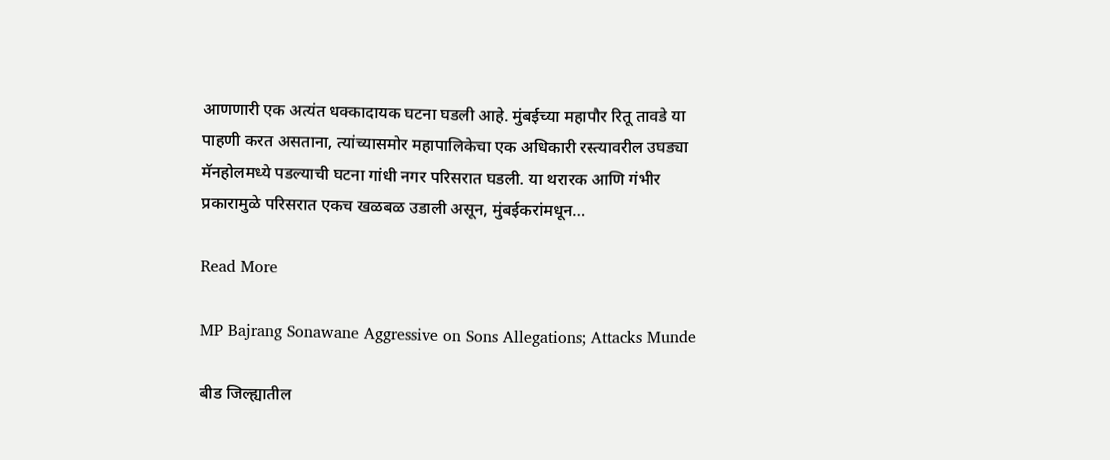आणणारी एक अत्यंत धक्कादायक घटना घडली आहे. मुंबईच्या महापौर रितू तावडे या पाहणी करत असताना, त्यांच्यासमोर महापालिकेचा एक अधिकारी रस्त्यावरील उघड्या मॅनहोलमध्ये पडल्याची घटना गांधी नगर परिसरात घडली. या थरारक आणि गंभीर प्रकारामुळे परिसरात एकच खळबळ उडाली असून, मुंबईकरांमधून…

Read More

MP Bajrang Sonawane Aggressive on Sons Allegations; Attacks Munde

बीड जिल्ह्यातील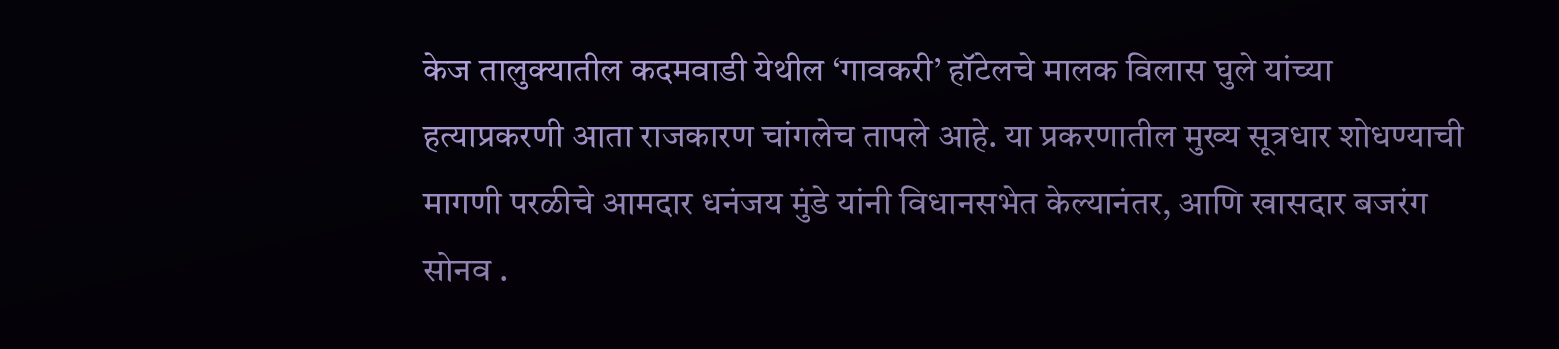केज तालुक्यातील कदमवाडी येथील ‘गावकरी’ हॉटेलचे मालक विलास घुले यांच्या हत्याप्रकरणी आता राजकारण चांगलेच तापले आहे. या प्रकरणातील मुख्य सूत्रधार शोधण्याची मागणी परळीचे आमदार धनंजय मुंडे यांनी विधानसभेत केल्यानंतर, आणि खासदार बजरंग सोनव .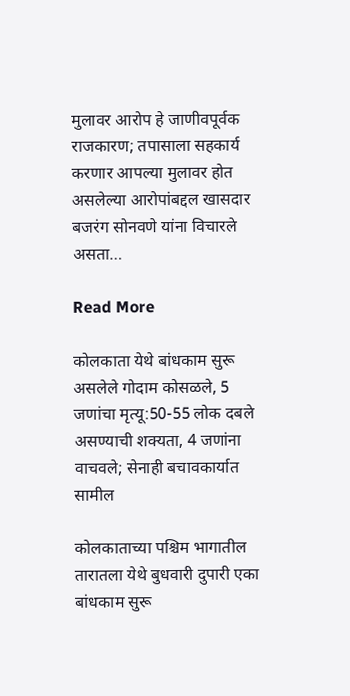मुलावर आरोप हे जाणीवपूर्वक राजकारण; तपासाला सहकार्य करणार आपल्या मुलावर होत असलेल्या आरोपांबद्दल खासदार बजरंग सोनवणे यांना विचारले असता…

Read More

कोलकाता येथे बांधकाम सुरू असलेले गोदाम कोसळले, 5 जणांचा मृत्यू:50-55 लोक दबले असण्याची शक्यता, 4 जणांना वाचवले; सेनाही बचावकार्यात सामील

कोलकाताच्या पश्चिम भागातील तारातला येथे बुधवारी दुपारी एका बांधकाम सुरू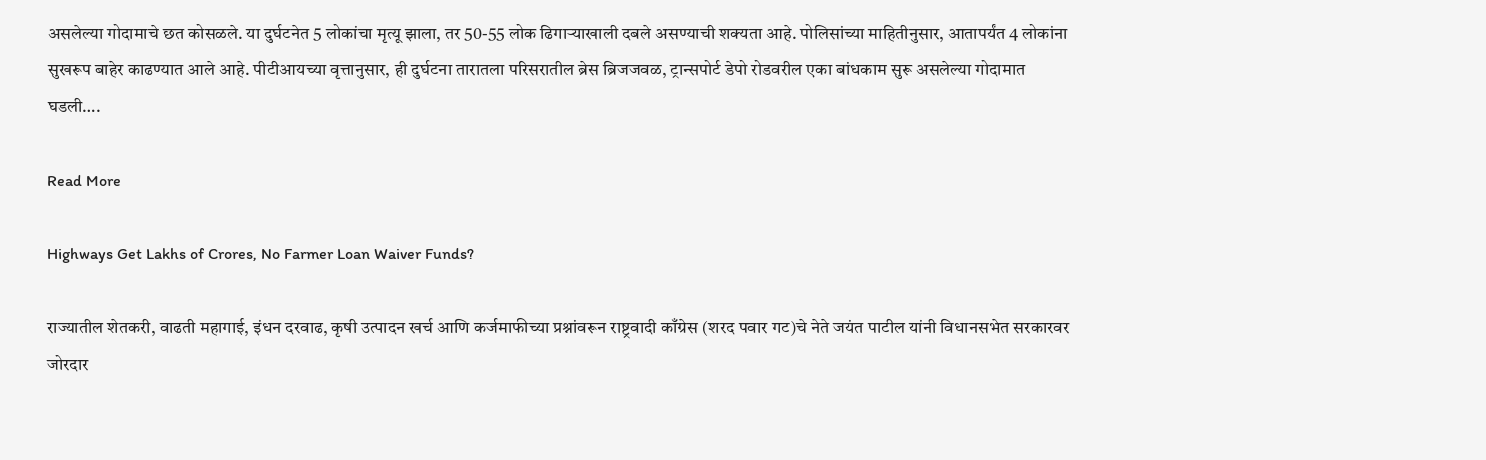असलेल्या गोदामाचे छत कोसळले. या दुर्घटनेत 5 लोकांचा मृत्यू झाला, तर 50-55 लोक ढिगाऱ्याखाली दबले असण्याची शक्यता आहे. पोलिसांच्या माहितीनुसार, आतापर्यंत 4 लोकांना सुखरूप बाहेर काढण्यात आले आहे. पीटीआयच्या वृत्तानुसार, ही दुर्घटना तारातला परिसरातील ब्रेस ब्रिजजवळ, ट्रान्सपोर्ट डेपो रोडवरील एका बांधकाम सुरू असलेल्या गोदामात घडली….

Read More

Highways Get Lakhs of Crores, No Farmer Loan Waiver Funds?

राज्यातील शेतकरी, वाढती महागाई, इंधन दरवाढ, कृषी उत्पादन खर्च आणि कर्जमाफीच्या प्रश्नांवरून राष्ट्रवादी काँग्रेस (शरद पवार गट)चे नेते जयंत पाटील यांनी विधानसभेत सरकारवर जोरदार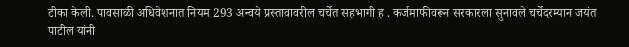टीका केली. पावसाळी अधिवेशनात नियम 293 अन्वये प्रस्तावावरील चर्चेत सहभागी ह . कर्जमाफीवरून सरकारला सुनावले चर्चेदरम्यान जयंत पाटील यांनी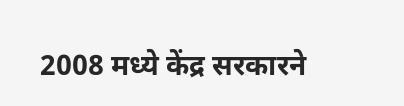2008 मध्ये केंद्र सरकारने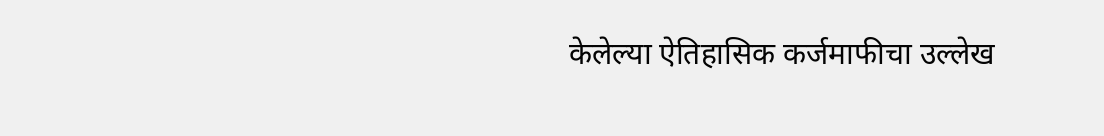केलेल्या ऐतिहासिक कर्जमाफीचा उल्लेख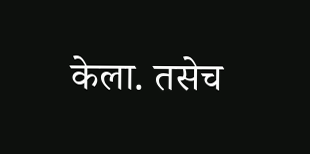केला. तसेच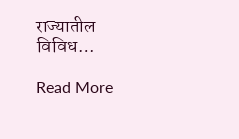राज्यातील विविध…

Read More